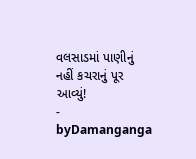વલસાડમાં પાણીનું નહીં કચરાનું પૂર આવ્યું!
- byDamanganga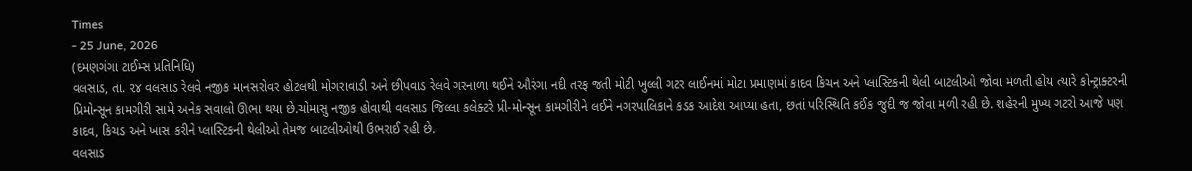Times
- 25 June, 2026
(દમણગંગા ટાઈમ્સ પ્રતિનિધિ)
વલસાડ, તા. ૨૪ વલસાડ રેલવે નજીક માનસરોવર હોટલથી મોગરાવાડી અને છીપવાડ રેલવે ગરનાળા થઈને ઔરંગા નદી તરફ જતી મોટી ખુલ્લી ગટર લાઈનમાં મોટા પ્રમાણમાં કાદવ કિચન અને પ્લાસ્ટિકની થેલી બાટલીઓ જોવા મળતી હોય ત્યારે કોન્ટ્રાક્ટરની પ્રિમોન્સૂન કામગીરી સામે અનેક સવાલો ઊભા થયા છે.ચોમાસુ નજીક હોવાથી વલસાડ જિલ્લા કલેક્ટરે પ્રી-મોન્સૂન કામગીરીને લઈને નગરપાલિકાને કડક આદેશ આપ્યા હતા, છતાં પરિસ્થિતિ કઈંક જુદી જ જોવા મળી રહી છે. શહેરની મુખ્ય ગટરો આજે પણ કાદવ, કિચડ અને ખાસ કરીને પ્લાસ્ટિકની થેલીઓ તેમજ બાટલીઓથી ઉભરાઈ રહી છે.
વલસાડ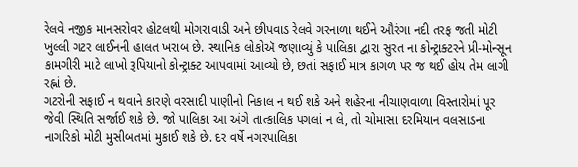રેલવે નજીક માનસરોવર હોટલથી મોગરાવાડી અને છીપવાડ રેલવે ગરનાળા થઈને ઔરંગા નદી તરફ જતી મોટી ખુલ્લી ગટર લાઈનની હાલત ખરાબ છે. સ્થાનિક લોકોઍ જણાવ્યું કે પાલિકા દ્વારા સુરત ના કોન્ટ્રાક્ટરને પ્રી-મોન્સૂન કામગીરી માટે લાખો રૂપિયાનો કોન્ટ્રાક્ટ આપવામાં આવ્યો છે, છતાં સફાઈ માત્ર કાગળ પર જ થઈ હોય તેમ લાગી રહ્નાં છે.
ગટરોની સફાઈ ન થવાને કારણે વરસાદી પાણીનો નિકાલ ન થઈ શકે અને શહેરના નીચાણવાળા વિસ્તારોમાં પૂર જેવી સ્થિતિ સર્જાઈ શકે છે. જો પાલિકા આ અંગે તાત્કાલિક પગલાં ન લે, તો ચોમાસા દરમિયાન વલસાડના નાગરિકો મોટી મુસીબતમાં મુકાઈ શકે છે. દર વર્ષે નગરપાલિકા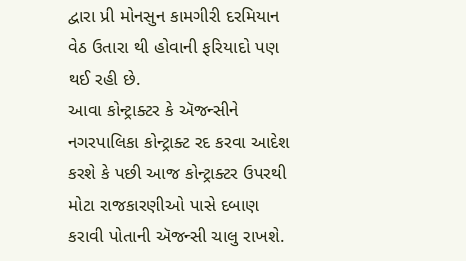દ્વારા પ્રી મોનસુન કામગીરી દરમિયાન વેઠ ઉતારા થી હોવાની ફરિયાદો પણ થઈ રહી છે.
આવા કોન્ટ્રાક્ટર કે ઍજન્સીને નગરપાલિકા કોન્ટ્રાક્ટ રદ કરવા આદેશ કરશે કે પછી આજ કોન્ટ્રાક્ટર ઉપરથી મોટા રાજકારણીઓ પાસે દબાણ કરાવી પોતાની ઍજન્સી ચાલુ રાખશે.